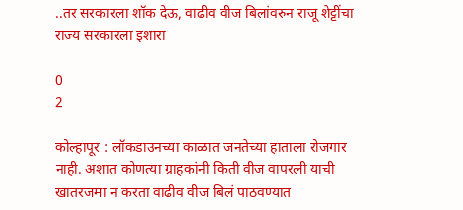..तर सरकारला शॉक देऊ, वाढीव वीज बिलांवरुन राजू शेट्टींचा राज्य सरकारला इशारा

0
2

कोल्हापूर : लॉकडाउनच्या काळात जनतेच्या हाताला रोजगार नाही. अशात कोणत्या ग्राहकांनी किती वीज वापरली याची खातरजमा न करता वाढीव वीज बिलं पाठवण्यात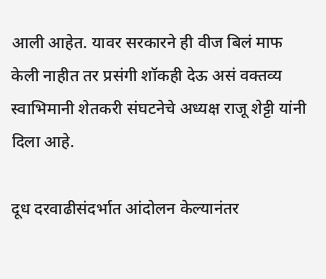आली आहेत. यावर सरकारने ही वीज बिलं माफ केली नाहीत तर प्रसंगी शॉकही देऊ असं वक्तव्य स्वाभिमानी शेतकरी संघटनेचे अध्यक्ष राजू शेट्टी यांनी दिला आहे.

दूध दरवाढीसंदर्भात आंदोलन केल्यानंतर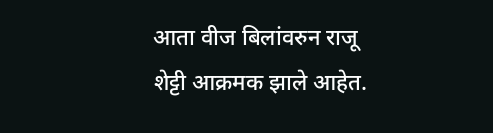आता वीज बिलांवरुन राजू शेट्टी आक्रमक झाले आहेत.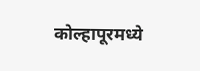कोल्हापूरमध्ये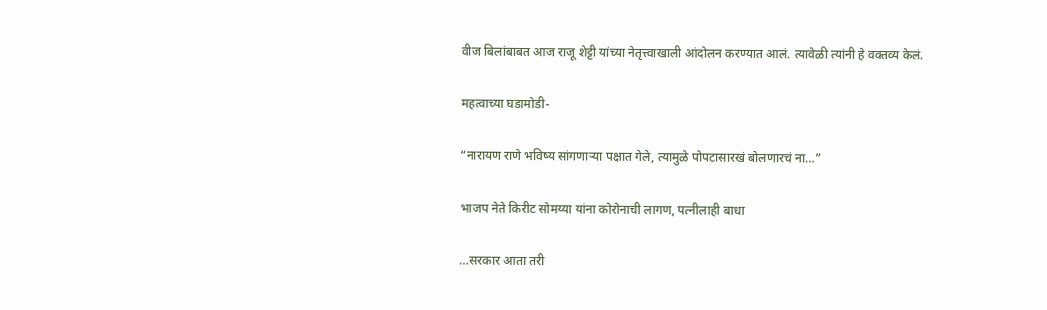वीज बिलांबाबत आज राजू शेट्टी यांच्या नेतृत्त्वाखाली आंदोलन करण्यात आलं. त्यावेळी त्यांनी हे वक्तव्य केलं.

महत्वाच्या घडामोडी-

“नारायण राणे भविष्य सांगणाऱ्या पक्षात गेले, त्यामुळे पोपटासारखं बोलणारचं ना…”

भाजप नेते किरीट सोमय्या यांना कोरोनाची लागण, पत्नीलाही बाधा

…सरकार आता तरी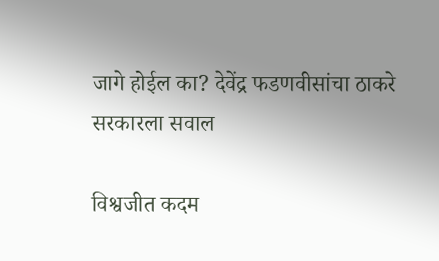जागे होईल का? देवेंद्र फडणवीसांचा ठाकरे सरकारला सवाल

विश्वजीत कदम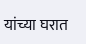यांच्या घरात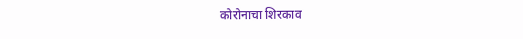कोरोनाचा शिरकाव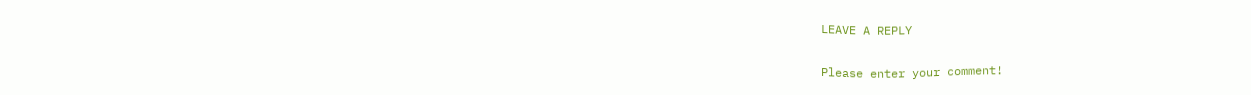LEAVE A REPLY

Please enter your comment!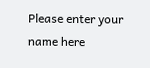Please enter your name here